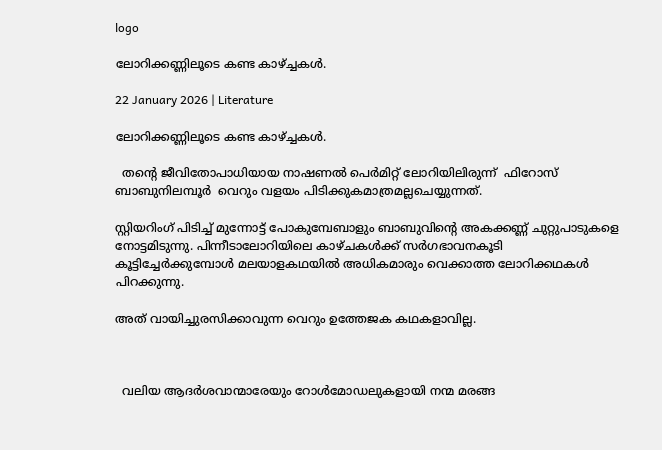logo

ലോറിക്കണ്ണിലൂടെ കണ്ട കാഴ്ച്ചകൾ.

22 January 2026 | Literature

ലോറിക്കണ്ണിലൂടെ കണ്ട കാഴ്ച്ചകൾ.

  തൻ്റെ ജീവിതോപാധിയായ നാഷണൽ പെർമിറ്റ് ലോറിയിലിരുന്ന്  ഫിറോസ് ബാബുനിലമ്പൂർ  വെറും വളയം പിടിക്കുകമാത്രമല്ലചെയ്യുന്നത്.

സ്റ്റിയറിംഗ് പിടിച്ച് മുന്നോട്ട് പോകുമ്പേബാളും ബാബുവിൻ്റെ അകക്കണ്ണ് ചുറ്റുപാടുകളെ നോട്ടമിടുന്നു. പിന്നീടാലോറിയിലെ കാഴ്ചകൾക്ക് സർഗഭാവനകൂടി കൂട്ടിച്ചേർക്കുമ്പോൾ മലയാളകഥയിൽ അധികമാരും വെക്കാത്ത ലോറിക്കഥകൾ പിറക്കുന്നു.

അത് വായിച്ചുരസിക്കാവുന്ന വെറും ഉത്തേജക കഥകളാവില്ല.



  വലിയ ആദർശവാന്മാരേയും റോൾമോഡലുകളായി നന്മ മരങ്ങ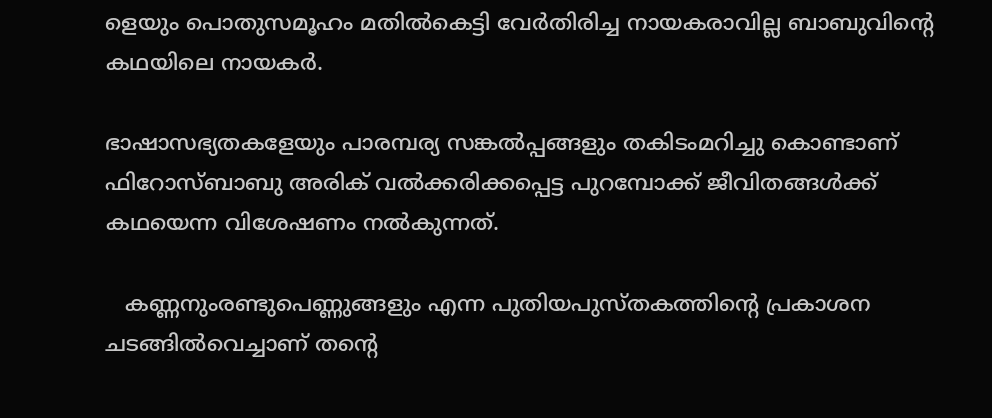ളെയും പൊതുസമൂഹം മതിൽകെട്ടി വേർതിരിച്ച നായകരാവില്ല ബാബുവിൻ്റെ കഥയിലെ നായകർ.

ഭാഷാസഭ്യതകളേയും പാരമ്പര്യ സങ്കൽപ്പങ്ങളും തകിടംമറിച്ചു കൊണ്ടാണ് ഫിറോസ്ബാബു അരിക് വൽക്കരിക്കപ്പെട്ട പുറമ്പോക്ക് ജീവിതങ്ങൾക്ക് കഥയെന്ന വിശേഷണം നൽകുന്നത്.

   കണ്ണനുംരണ്ടുപെണ്ണുങ്ങളും എന്ന പുതിയപുസ്തകത്തിൻ്റെ പ്രകാശന ചടങ്ങിൽവെച്ചാണ് തൻ്റെ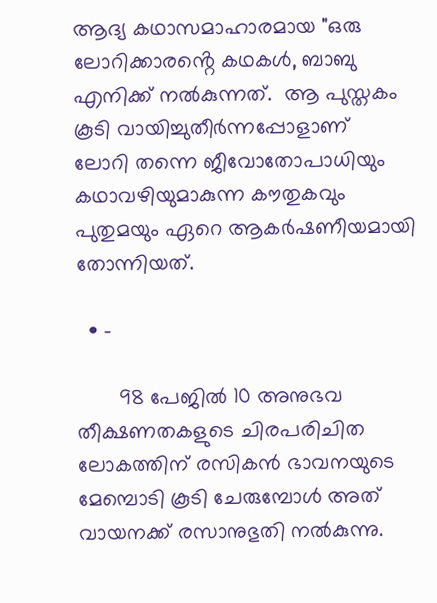ആദ്യ കഥാസമാഹാരമായ "ഒരു ലോറിക്കാരൻ്റെ കഥകൾ, ബാബു എനിക്ക് നൽകുന്നത്.  ആ പുസ്തകം കൂടി വായിച്ചുതീർന്നപ്പോളാണ്  ലോറി തന്നെ ജീവോതോപാധിയും കഥാവഴിയുമാകുന്ന കൗതുകവും പുതുമയും ഏറെ ആകർഷണീയമായി തോന്നിയത്.

  • -

       98 പേജിൽ 10 അനുഭവ തീക്ഷണതകളുടെ ചിരപരിചിത ലോകത്തിന് രസികൻ ഭാവനയുടെ മേമ്പൊടി കൂടി ചേരുമ്പോൾ അത് വായനക്ക് രസാനുഭുതി നൽകുന്നു.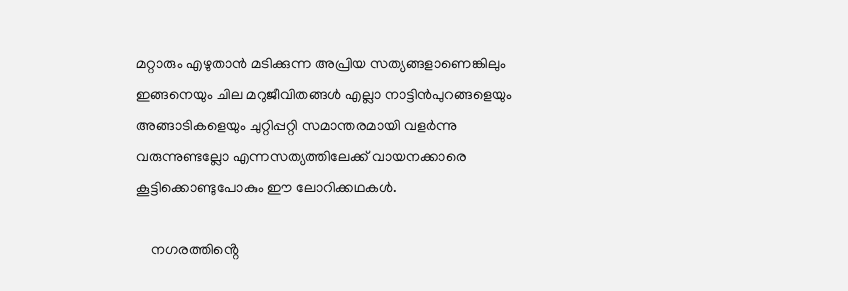മറ്റാരും എഴുതാൻ മടിക്കുന്ന അപ്രിയ സത്യങ്ങളാണെങ്കിലും ഇങ്ങനെയും ചില മറുജീവിതങ്ങൾ എല്ലാ നാട്ടിൻപുറങ്ങളെയും അങ്ങാടികളെയും ചുറ്റിപ്പറ്റി സമാന്തരമായി വളർന്നു വരുന്നുണ്ടല്ലോ എന്നസത്യത്തിലേക്ക് വായനക്കാരെ കൂട്ടിക്കൊണ്ടുപോകും ഈ ലോറിക്കഥകൾ.

    നഗരത്തിൻ്റെ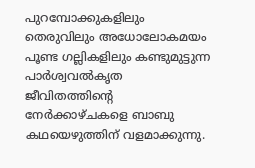പുറമ്പോക്കുകളിലും തെരുവിലും അധോലോകമയം പൂണ്ട ഗല്ലികളിലും കണ്ടുമുട്ടുന്ന പാർശ്വവൽകൃത ജീവിതത്തിൻ്റെ നേർക്കാഴ്ചകളെ ബാബു കഥയെഴുത്തിന് വളമാക്കുന്നു.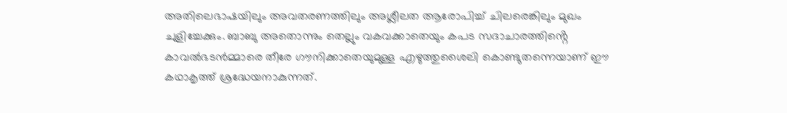അതിലെഭാഷയിലും അവതരണത്തിലും അശ്ലീലത ആരോപിച്ച് ചിലരെങ്കിലും മുഖം ചുളിച്ചേക്കും. ബാബു അതൊന്നും തെല്ലും വകവക്കാതെയും കപട സദാചാരത്തിൻ്റെ കാവൽഭടൻമ്മാരെ തീരേ ഗൗനിക്കാതെയുമുള്ള എഴുത്തുശൈലി കൊണ്ടുതന്നെയാണ് ഈ കഥാകൃത്ത് ശ്രദ്ധേയനാകുന്നത്.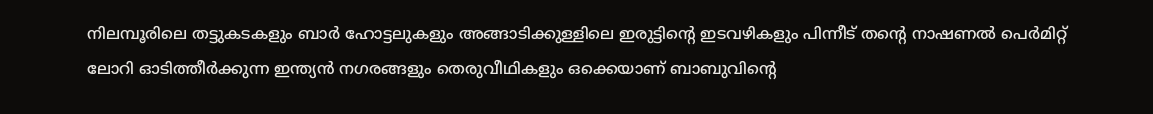നിലമ്പൂരിലെ തട്ടുകടകളും ബാർ ഹോട്ടലുകളും അങ്ങാടിക്കുള്ളിലെ ഇരുട്ടിൻ്റെ ഇടവഴികളും പിന്നീട് തൻ്റെ നാഷണൽ പെർമിറ്റ് ലോറി ഓടിത്തീർക്കുന്ന ഇന്ത്യൻ നഗരങ്ങളും തെരുവീഥികളും ഒക്കെയാണ് ബാബുവിൻ്റെ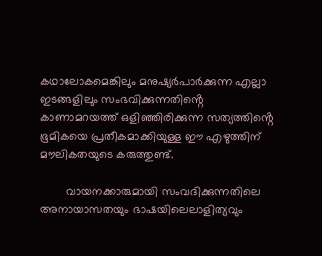കഥാലോകമെങ്കിലും മനുഷ്യർപാർക്കുന്ന എല്ലാ ഇടങ്ങളിലും സംഭവിക്കുന്നതിൻ്റെ കാണാമറയത്ത് ഒളിഞ്ഞിരിക്കുന്ന സത്യത്തിൻ്റെ ഭൂമികയെ പ്രതീകമാക്കിയുള്ള ഈ എഴുത്തിന് മൗലികതയുടെ കരുത്തുണ്ട്.

        വായനക്കാരുമായി സംവദിക്കുന്നതിലെ അനായാസതയും ഭാഷയിലെലാളിത്യവും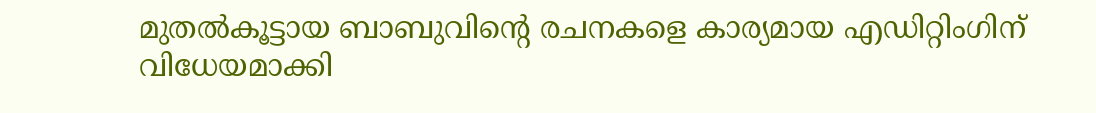മുതൽകൂട്ടായ ബാബുവിൻ്റെ രചനകളെ കാര്യമായ എഡിറ്റിംഗിന് വിധേയമാക്കി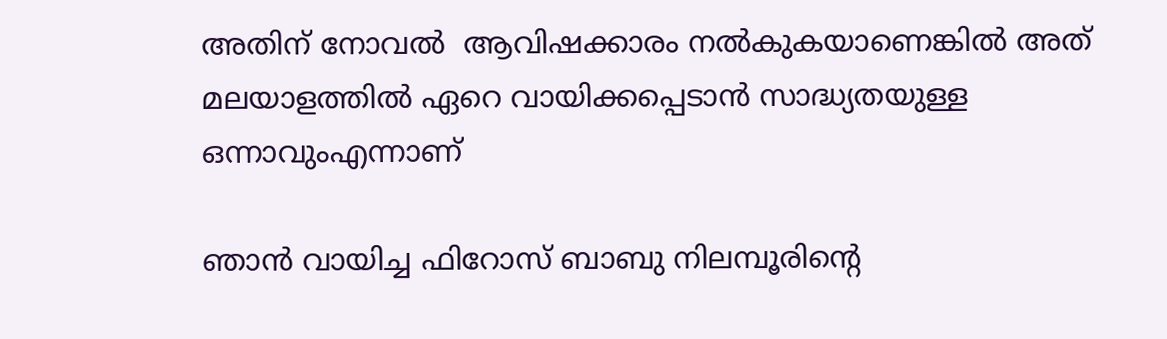അതിന് നോവൽ  ആവിഷക്കാരം നൽകുകയാണെങ്കിൽ അത് മലയാളത്തിൽ ഏറെ വായിക്കപ്പെടാൻ സാദ്ധ്യതയുള്ള ഒന്നാവുംഎന്നാണ്

ഞാൻ വായിച്ച ഫിറോസ് ബാബു നിലമ്പൂരിൻ്റെ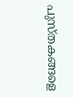പുസ്തകങ്ങളെ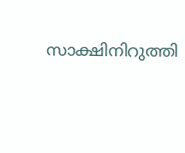സാക്ഷിനിറുത്തി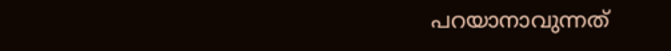പറയാനാവുന്നത്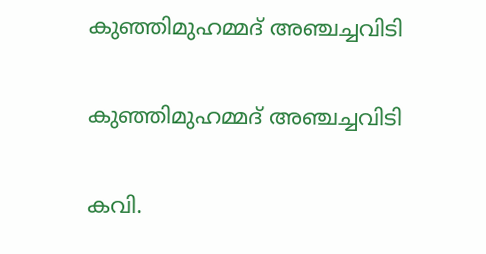കുഞ്ഞിമുഹമ്മദ് അഞ്ചച്ചവിടി

കുഞ്ഞിമുഹമ്മദ് അഞ്ചച്ചവിടി

കവി.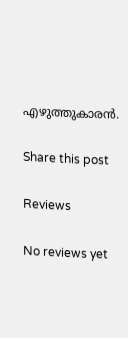എഴുത്തുകാരന്‍.

Share this post

Reviews

No reviews yet